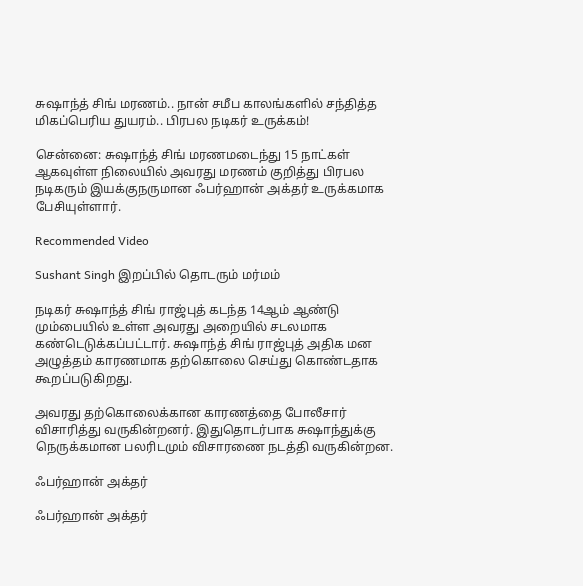சுஷாந்த் சிங் மரணம்.. நான் சமீப காலங்களில் சந்தித்த மிகப்பெரிய துயரம்.. பிரபல நடிகர் உருக்கம்!

சென்னை: சுஷாந்த் சிங் மரணமடைந்து 15 நாட்கள் ஆகவுள்ள நிலையில் அவரது மரணம் குறித்து பிரபல நடிகரும் இயக்குநருமான ஃபர்ஹான் அக்தர் உருக்கமாக பேசியுள்ளார்.

Recommended Video

Sushant Singh இறப்பில் தொடரும் மர்மம்

நடிகர் சுஷாந்த் சிங் ராஜ்புத் கடந்த 14ஆம் ஆண்டு மும்பையில் உள்ள அவரது அறையில் சடலமாக கண்டெடுக்கப்பட்டார். சுஷாந்த் சிங் ராஜ்புத் அதிக மன அழுத்தம் காரணமாக தற்கொலை செய்து கொண்டதாக கூறப்படுகிறது.

அவரது தற்கொலைக்கான காரணத்தை போலீசார் விசாரித்து வருகின்றனர். இதுதொடர்பாக சுஷாந்துக்கு நெருக்கமான பலரிடமும் விசாரணை நடத்தி வருகின்றன.

ஃபர்ஹான் அக்தர்

ஃபர்ஹான் அக்தர்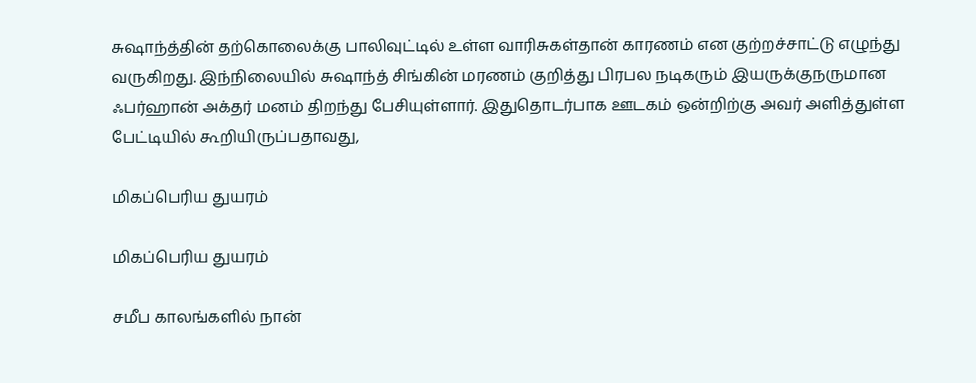சுஷாந்த்தின் தற்கொலைக்கு பாலிவுட்டில் உள்ள வாரிசுகள்தான் காரணம் என குற்றச்சாட்டு எழுந்து வருகிறது. இந்நிலையில் சுஷாந்த் சிங்கின் மரணம் குறித்து பிரபல நடிகரும் இயருக்குநருமான ஃபர்ஹான் அக்தர் மனம் திறந்து பேசியுள்ளார். இதுதொடர்பாக ஊடகம் ஒன்றிற்கு அவர் அளித்துள்ள பேட்டியில் கூறியிருப்பதாவது,

மிகப்பெரிய துயரம்

மிகப்பெரிய துயரம்

சமீப காலங்களில் நான்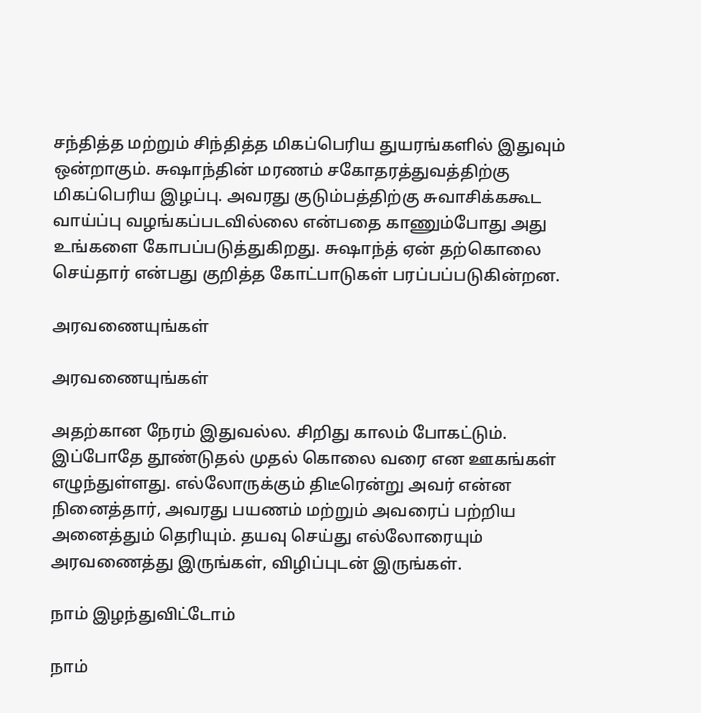சந்தித்த மற்றும் சிந்தித்த மிகப்பெரிய துயரங்களில் இதுவும் ஒன்றாகும். சுஷாந்தின் மரணம் சகோதரத்துவத்திற்கு மிகப்பெரிய இழப்பு. அவரது குடும்பத்திற்கு சுவாசிக்ககூட வாய்ப்பு வழங்கப்படவில்லை என்பதை காணும்போது அது உங்களை கோபப்படுத்துகிறது. சுஷாந்த் ஏன் தற்கொலை செய்தார் என்பது குறித்த கோட்பாடுகள் பரப்பப்படுகின்றன.

அரவணையுங்கள்

அரவணையுங்கள்

அதற்கான நேரம் இதுவல்ல. சிறிது காலம் போகட்டும். இப்போதே தூண்டுதல் முதல் கொலை வரை என ஊகங்கள் எழுந்துள்ளது. எல்லோருக்கும் திடீரென்று அவர் என்ன நினைத்தார், அவரது பயணம் மற்றும் அவரைப் பற்றிய அனைத்தும் தெரியும். தயவு செய்து எல்லோரையும் அரவணைத்து இருங்கள், விழிப்புடன் இருங்கள்.

நாம் இழந்துவிட்டோம்

நாம்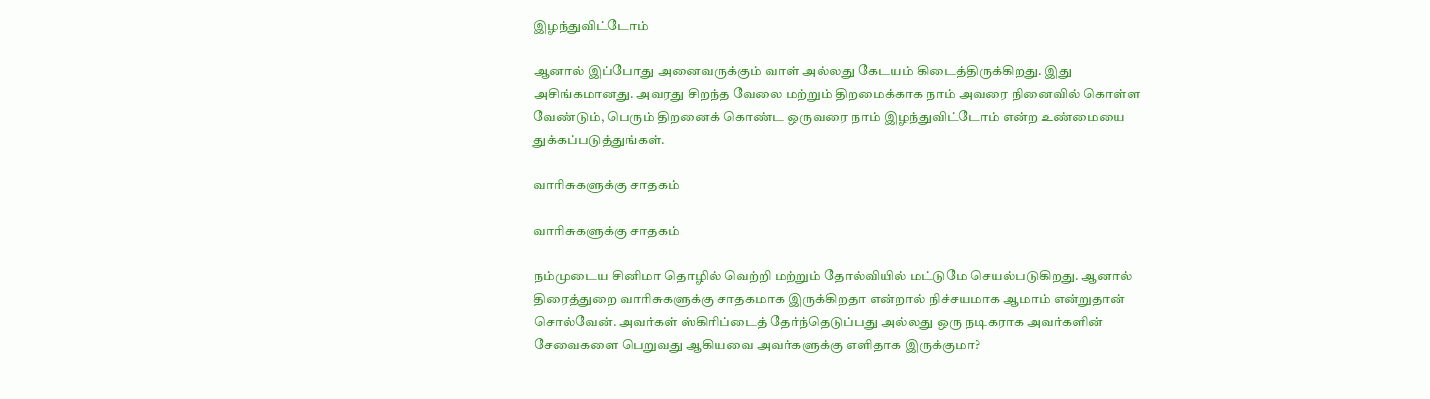இழந்துவிட்டோம்

ஆனால் இப்போது அனைவருக்கும் வாள் அல்லது கேடயம் கிடைத்திருக்கிறது. இது அசிங்கமானது. அவரது சிறந்த வேலை மற்றும் திறமைக்காக நாம் அவரை நினைவில் கொள்ள வேண்டும், பெரும் திறனைக் கொண்ட ஒருவரை நாம் இழந்துவிட்டோம் என்ற உண்மையை துக்கப்படுத்துங்கள்.

வாரிசுகளுக்கு சாதகம்

வாரிசுகளுக்கு சாதகம்

நம்முடைய சினிமா தொழில் வெற்றி மற்றும் தோல்வியில் மட்டுமே செயல்படுகிறது. ஆனால் திரைத்துறை வாரிசுகளுக்கு சாதகமாக இருக்கிறதா என்றால் நிச்சயமாக ஆமாம் என்றுதான் சொல்வேன். அவர்கள் ஸ்கிரிப்டைத் தேர்ந்தெடுப்பது அல்லது ஒரு நடிகராக அவர்களின் சேவைகளை பெறுவது ஆகியவை அவர்களுக்கு எளிதாக இருக்குமா?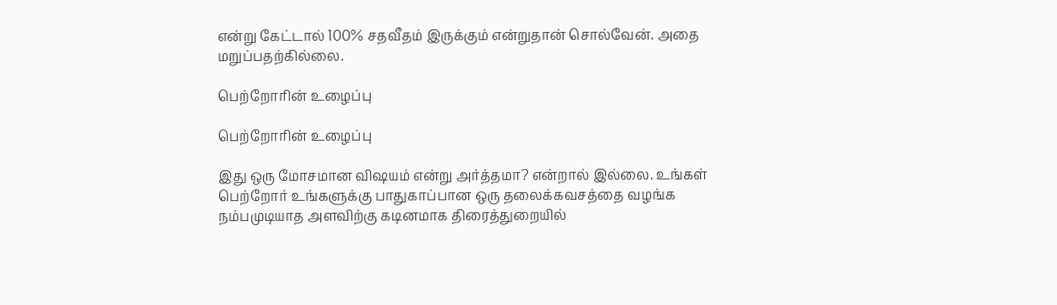என்று கேட்டால் 100% சதவீதம் இருக்கும் என்றுதான் சொல்வேன். அதை மறுப்பதற்கில்லை.

பெற்றோரின் உழைப்பு

பெற்றோரின் உழைப்பு

இது ஒரு மோசமான விஷயம் என்று அர்த்தமா? என்றால் இல்லை. உங்கள் பெற்றோர் உங்களுக்கு பாதுகாப்பான ஒரு தலைக்கவசத்தை வழங்க நம்பமுடியாத அளவிற்கு கடினமாக திரைத்துறையில்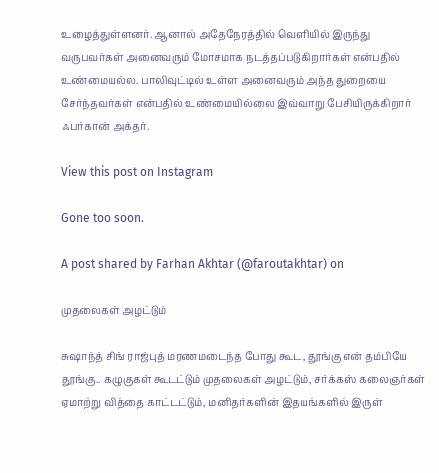உழைத்துள்ளனர். ஆனால் அதேநேரத்தில் வெளியில் இருந்து வருபவர்கள் அனைவரும் மோசமாக நடத்தப்படுகிறார்கள் என்பதில் உண்மையல்ல. பாலிவுட்டில் உள்ள அனைவரும் அந்த துறையை சேர்ந்தவர்கள் என்பதில் உண்மையில்லை இவ்வாறு பேசியிருக்கிறார் ஃபர்கான் அக்தர்.

View this post on Instagram

Gone too soon.

A post shared by Farhan Akhtar (@faroutakhtar) on

முதலைகள் அழட்டும்

சுஷாந்த் சிங் ராஜ்புத் மரணமடைந்த போது கூட, தூங்கு என் தம்பியே தூங்கு.. கழுகுகள் கூடட்டும் முதலைகள் அழட்டும், சர்க்கஸ் கலைஞர்கள் ஏமாற்று வித்தை காட்டட்டும், மனிதர்களின் இதயங்களில் இருள்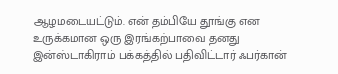ஆழமடையட்டும். என் தம்பியே தூங்கு என உருக்கமான ஒரு இரங்கற்பாவை தனது இன்ஸ்டாகிராம் பக்கத்தில் பதிவிட்டார் ஃபர்கான்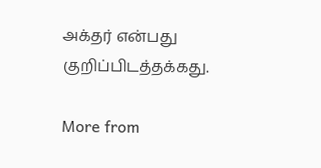அக்தர் என்பது குறிப்பிடத்தக்கது.

More from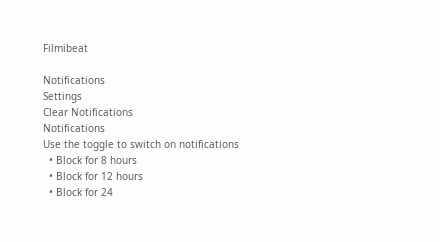Filmibeat

Notifications
Settings
Clear Notifications
Notifications
Use the toggle to switch on notifications
  • Block for 8 hours
  • Block for 12 hours
  • Block for 24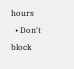hours
  • Don't block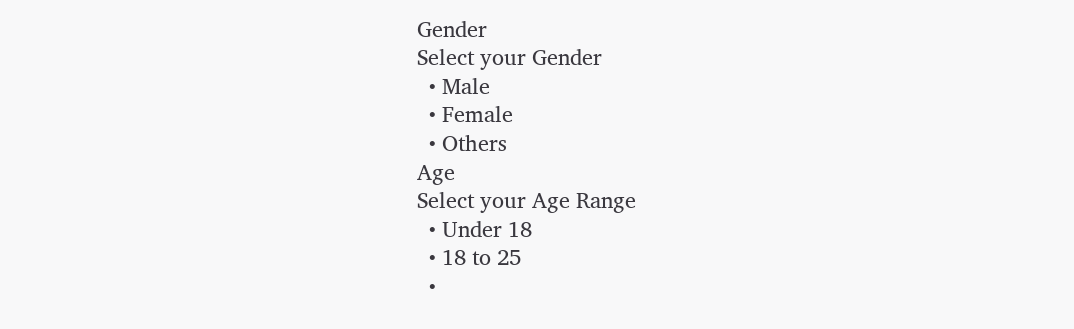Gender
Select your Gender
  • Male
  • Female
  • Others
Age
Select your Age Range
  • Under 18
  • 18 to 25
  •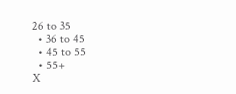26 to 35
  • 36 to 45
  • 45 to 55
  • 55+
X